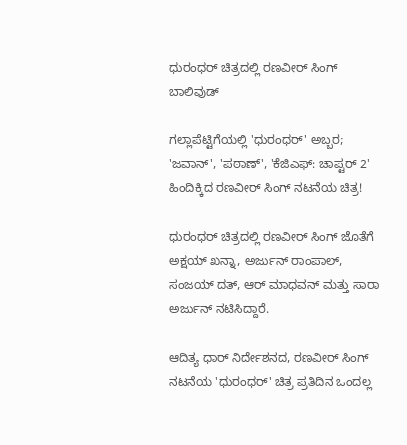ಧುರಂಧರ್ ಚಿತ್ರದಲ್ಲಿ ರಣವೀರ್ ಸಿಂಗ್
ಬಾಲಿವುಡ್

ಗಲ್ಲಾಪೆಟ್ಟಿಗೆಯಲ್ಲಿ 'ಧುರಂಧರ್' ಅಬ್ಬರ; 'ಜವಾನ್', 'ಪಠಾಣ್', 'ಕೆಜಿಎಫ್: ಚಾಪ್ಟರ್ 2' ಹಿಂದಿಕ್ಕಿದ ರಣವೀರ್ ಸಿಂಗ್ ನಟನೆಯ ಚಿತ್ರ!

ಧುರಂಧರ್ ಚಿತ್ರದಲ್ಲಿ ರಣವೀರ್ ಸಿಂಗ್ ಜೊತೆಗೆ ಅಕ್ಷಯ್ ಖನ್ನಾ, ಅರ್ಜುನ್ ರಾಂಪಾಲ್, ಸಂಜಯ್ ದತ್, ಆರ್ ಮಾಧವನ್ ಮತ್ತು ಸಾರಾ ಅರ್ಜುನ್ ನಟಿಸಿದ್ದಾರೆ.

ಆದಿತ್ಯ ಧಾರ್ ನಿರ್ದೇಶನದ, ರಣವೀರ್ ಸಿಂಗ್ ನಟನೆಯ 'ಧುರಂಧರ್' ಚಿತ್ರ ಪ್ರತಿದಿನ ಒಂದಲ್ಲ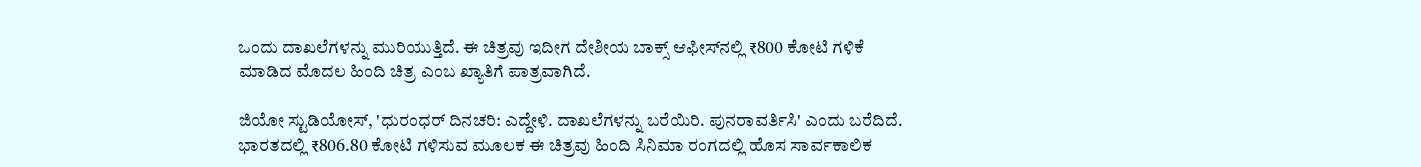ಒಂದು ದಾಖಲೆಗಳನ್ನು ಮುರಿಯುತ್ತಿದೆ. ಈ ಚಿತ್ರವು ಇದೀಗ ದೇಶೀಯ ಬಾಕ್ಸ್ ಆಫೀಸ್‌ನಲ್ಲಿ ₹800 ಕೋಟಿ ಗಳಿಕೆ ಮಾಡಿದ ಮೊದಲ ಹಿಂದಿ ಚಿತ್ರ ಎಂಬ ಖ್ಯಾತಿಗೆ ಪಾತ್ರವಾಗಿದೆ.

ಜಿಯೋ ಸ್ಟುಡಿಯೋಸ್, 'ಧುರಂಧರ್ ದಿನಚರಿ: ಎದ್ದೇಳಿ. ದಾಖಲೆಗಳನ್ನು ಬರೆಯಿರಿ. ಪುನರಾವರ್ತಿಸಿ' ಎಂದು ಬರೆದಿದೆ. ಭಾರತದಲ್ಲಿ ₹806.80 ಕೋಟಿ ಗಳಿಸುವ ಮೂಲಕ ಈ ಚಿತ್ರವು ಹಿಂದಿ ಸಿನಿಮಾ ರಂಗದಲ್ಲಿ ಹೊಸ ಸಾರ್ವಕಾಲಿಕ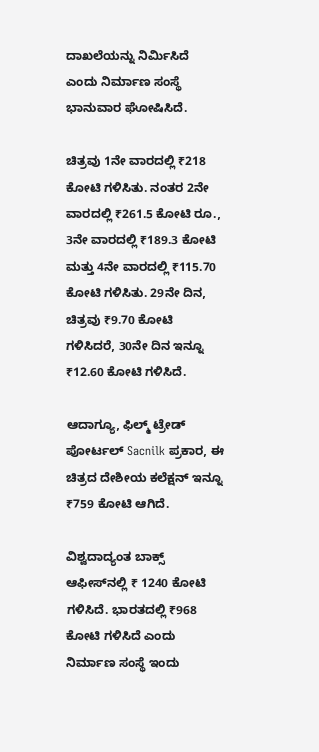ದಾಖಲೆಯನ್ನು ನಿರ್ಮಿಸಿದೆ ಎಂದು ನಿರ್ಮಾಣ ಸಂಸ್ಥೆ ಭಾನುವಾರ ಘೋಷಿಸಿದೆ.

ಚಿತ್ರವು 1ನೇ ವಾರದಲ್ಲಿ ₹218 ಕೋಟಿ ಗಳಿಸಿತು. ನಂತರ 2ನೇ ವಾರದಲ್ಲಿ ₹261.5 ಕೋಟಿ ರೂ., 3ನೇ ವಾರದಲ್ಲಿ ₹189.3 ಕೋಟಿ ಮತ್ತು 4ನೇ ವಾರದಲ್ಲಿ ₹115.70 ಕೋಟಿ ಗಳಿಸಿತು. 29ನೇ ದಿನ, ಚಿತ್ರವು ₹9.70 ಕೋಟಿ ಗಳಿಸಿದರೆ, 30ನೇ ದಿನ ಇನ್ನೂ ₹12.60 ಕೋಟಿ ಗಳಿಸಿದೆ.

ಆದಾಗ್ಯೂ, ಫಿಲ್ಮ್ ಟ್ರೇಡ್ ಪೋರ್ಟಲ್ Sacnilk ಪ್ರಕಾರ, ಈ ಚಿತ್ರದ ದೇಶೀಯ ಕಲೆಕ್ಷನ್ ಇನ್ನೂ ₹759 ಕೋಟಿ ಆಗಿದೆ.

ವಿಶ್ವದಾದ್ಯಂತ ಬಾಕ್ಸ್ ಆಫೀಸ್‌ನಲ್ಲಿ ₹ 1240 ಕೋಟಿ ಗಳಿಸಿದೆ. ಭಾರತದಲ್ಲಿ ₹968 ಕೋಟಿ ಗಳಿಸಿದೆ ಎಂದು ನಿರ್ಮಾಣ ಸಂಸ್ಥೆ ಇಂದು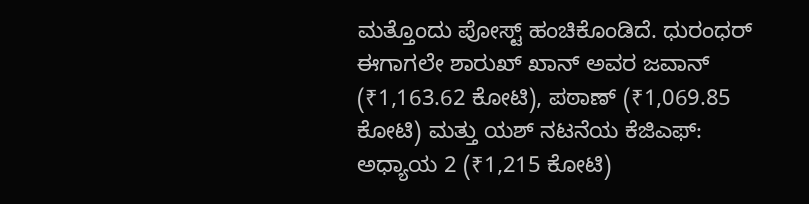ಮತ್ತೊಂದು ಪೋಸ್ಟ್ ಹಂಚಿಕೊಂಡಿದೆ. ಧುರಂಧರ್ ಈಗಾಗಲೇ ಶಾರುಖ್ ಖಾನ್ ಅವರ ಜವಾನ್ (₹1,163.62 ಕೋಟಿ), ಪಠಾಣ್ (₹1,069.85 ಕೋಟಿ) ಮತ್ತು ಯಶ್ ನಟನೆಯ ಕೆಜಿಎಫ್: ಅಧ್ಯಾಯ 2 (₹1,215 ಕೋಟಿ)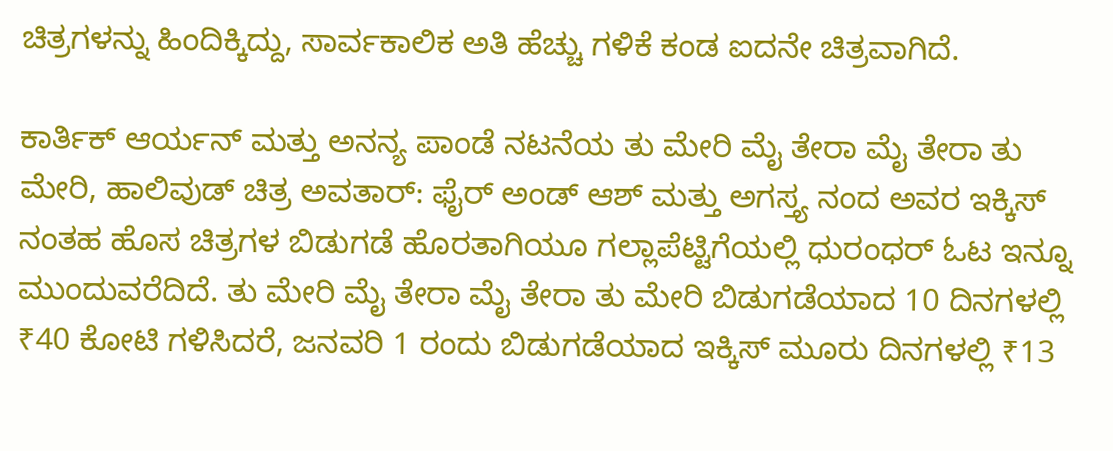ಚಿತ್ರಗಳನ್ನು ಹಿಂದಿಕ್ಕಿದ್ದು, ಸಾರ್ವಕಾಲಿಕ ಅತಿ ಹೆಚ್ಚು ಗಳಿಕೆ ಕಂಡ ಐದನೇ ಚಿತ್ರವಾಗಿದೆ.

ಕಾರ್ತಿಕ್ ಆರ್ಯನ್ ಮತ್ತು ಅನನ್ಯ ಪಾಂಡೆ ನಟನೆಯ ತು ಮೇರಿ ಮೈ ತೇರಾ ಮೈ ತೇರಾ ತು ಮೇರಿ, ಹಾಲಿವುಡ್ ಚಿತ್ರ ಅವತಾರ್: ಫೈರ್ ಅಂಡ್ ಆಶ್ ಮತ್ತು ಅಗಸ್ತ್ಯ ನಂದ ಅವರ ಇಕ್ಕಿಸ್ ನಂತಹ ಹೊಸ ಚಿತ್ರಗಳ ಬಿಡುಗಡೆ ಹೊರತಾಗಿಯೂ ಗಲ್ಲಾಪೆಟ್ಟಿಗೆಯಲ್ಲಿ ಧುರಂಧರ್ ಓಟ ಇನ್ನೂ ಮುಂದುವರೆದಿದೆ. ತು ಮೇರಿ ಮೈ ತೇರಾ ಮೈ ತೇರಾ ತು ಮೇರಿ ಬಿಡುಗಡೆಯಾದ 10 ದಿನಗಳಲ್ಲಿ ₹40 ಕೋಟಿ ಗಳಿಸಿದರೆ, ಜನವರಿ 1 ರಂದು ಬಿಡುಗಡೆಯಾದ ಇಕ್ಕಿಸ್ ಮೂರು ದಿನಗಳಲ್ಲಿ ₹13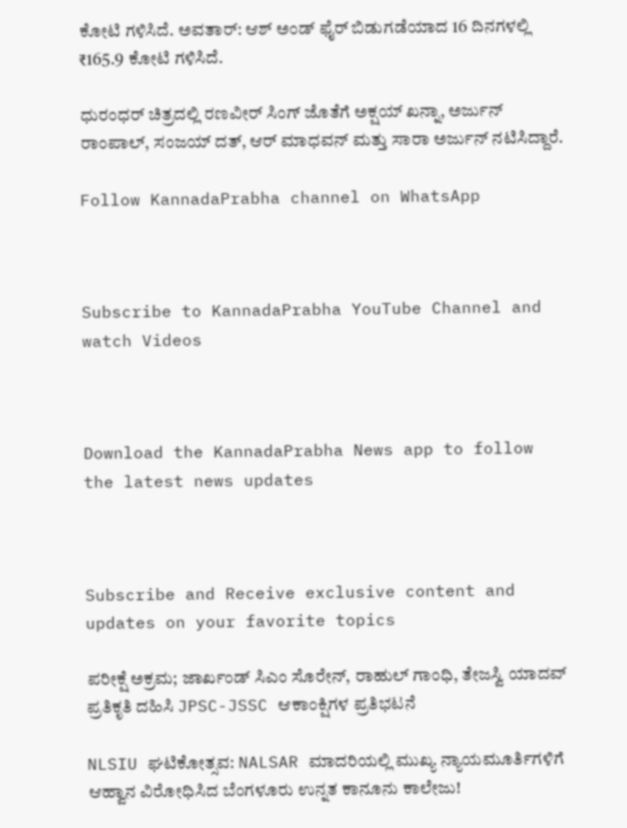ಕೋಟಿ ಗಳಿಸಿದೆ. ಅವತಾರ್: ಆಶ್ ಅಂಡ್ ಫೈರ್ ಬಿಡುಗಡೆಯಾದ 16 ದಿನಗಳಲ್ಲಿ ₹165.9 ಕೋಟಿ ಗಳಿಸಿದೆ.

ಧುರಂಧರ್ ಚಿತ್ರದಲ್ಲಿ ರಣವೀರ್ ಸಿಂಗ್ ಜೊತೆಗೆ ಅಕ್ಷಯ್ ಖನ್ನಾ, ಅರ್ಜುನ್ ರಾಂಪಾಲ್, ಸಂಜಯ್ ದತ್, ಆರ್ ಮಾಧವನ್ ಮತ್ತು ಸಾರಾ ಅರ್ಜುನ್ ನಟಿಸಿದ್ದಾರೆ.

Follow KannadaPrabha channel on WhatsApp



Subscribe to KannadaPrabha YouTube Channel and watch Videos



Download the KannadaPrabha News app to follow the latest news updates



Subscribe and Receive exclusive content and updates on your favorite topics

ಪರೀಕ್ಷೆ ಅಕ್ರಮ; ಜಾರ್ಖಂಡ್ ಸಿಎಂ ಸೊರೇನ್, ರಾಹುಲ್ ಗಾಂಧಿ, ತೇಜಸ್ವಿ ಯಾದವ್ ಪ್ರತಿಕೃತಿ ದಹಿಸಿ JPSC-JSSC ಆಕಾಂಕ್ಷಿಗಳ ಪ್ರತಿಭಟನೆ

NLSIU ಘಟಿಕೋತ್ಸವ: NALSAR ಮಾದರಿಯಲ್ಲಿ ಮುಖ್ಯ ನ್ಯಾಯಮೂರ್ತಿಗಳಿಗೆ ಆಹ್ವಾನ ವಿರೋಧಿಸಿದ ಬೆಂಗಳೂರು ಉನ್ನತ ಕಾನೂನು ಕಾಲೇಜು!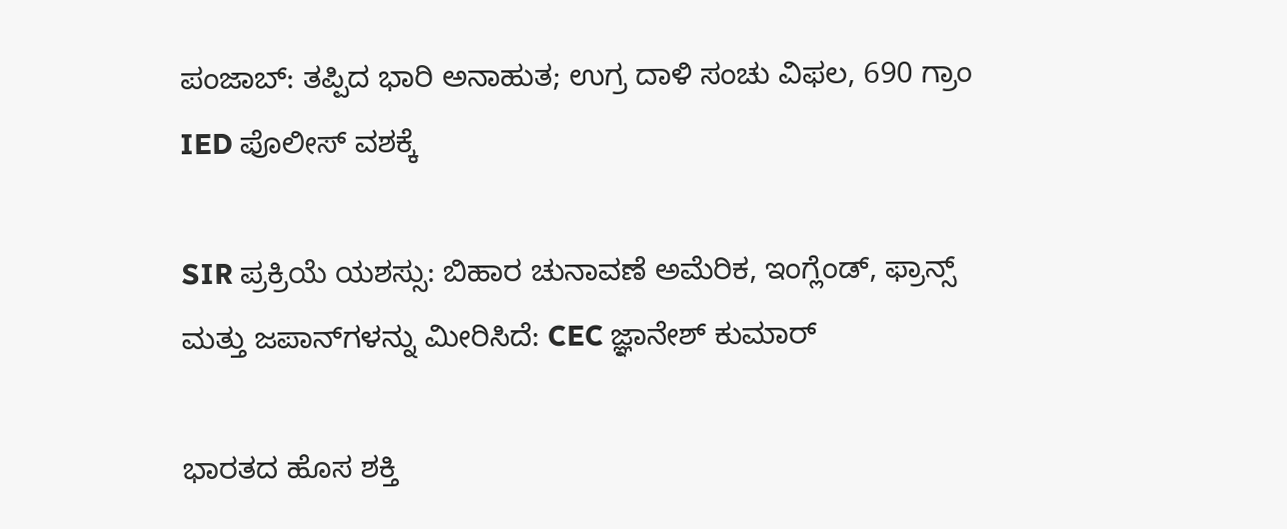ಪಂಜಾಬ್: ತಪ್ಪಿದ ಭಾರಿ ಅನಾಹುತ; ಉಗ್ರ ದಾಳಿ ಸಂಚು ವಿಫಲ, 690 ಗ್ರಾಂ IED ಪೊಲೀಸ್ ವಶಕ್ಕೆ

SIR ಪ್ರಕ್ರಿಯೆ ಯಶಸ್ಸು: ಬಿಹಾರ ಚುನಾವಣೆ ಅಮೆರಿಕ, ಇಂಗ್ಲೆಂಡ್, ಫ್ರಾನ್ಸ್ ಮತ್ತು ಜಪಾನ್‌ಗಳನ್ನು ಮೀರಿಸಿದೆ: CEC ಜ್ಞಾನೇಶ್ ಕುಮಾರ್

ಭಾರತದ ಹೊಸ ಶಕ್ತಿ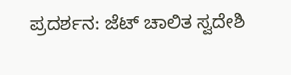ಪ್ರದರ್ಶನ: ಜೆಟ್ ಚಾಲಿತ ಸ್ವದೇಶಿ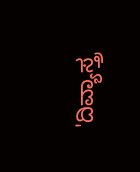'ದಿವ್ಯಾಸ್ತ್ರ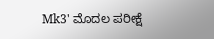Mk3' ಮೊದಲ ಪರೀಕ್ಷೆ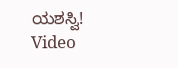ಯಶಸ್ವಿ! Video